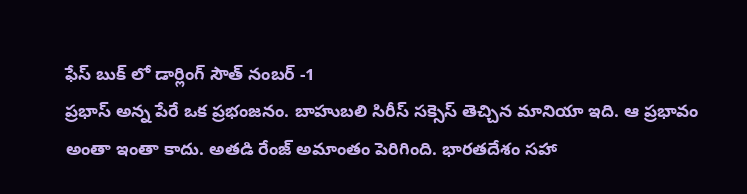ఫేస్ బుక్ లో డార్లింగ్ సౌత్ నంబర్ -1
ప్రభాస్ అన్న పేరే ఒక ప్రభంజనం. బాహుబలి సిరీస్ సక్సెస్ తెచ్చిన మానియా ఇది. ఆ ప్రభావం అంతా ఇంతా కాదు. అతడి రేంజ్ అమాంతం పెరిగింది. భారతదేశం సహా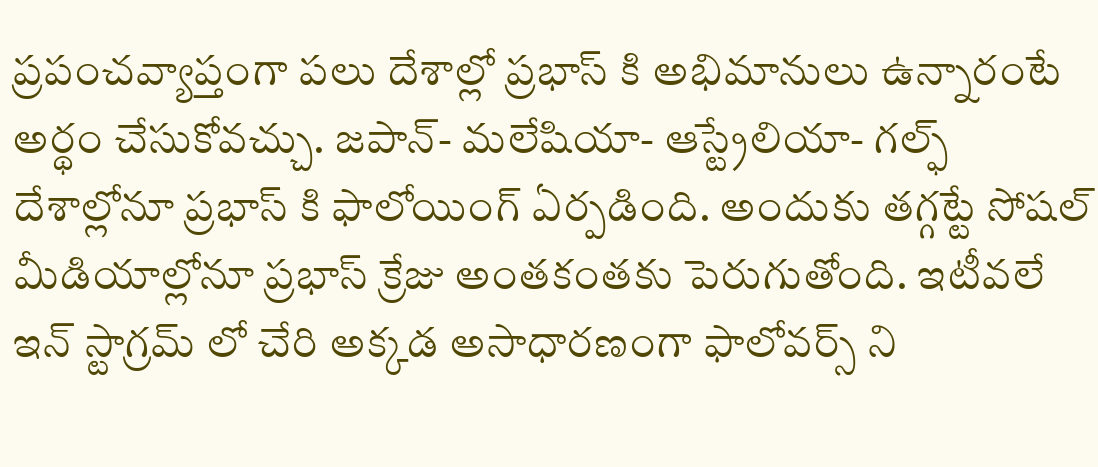ప్రపంచవ్యాప్తంగా పలు దేశాల్లో ప్రభాస్ కి అభిమానులు ఉన్నారంటే అర్థం చేసుకోవచ్చు. జపాన్- మలేషియా- ఆస్ట్రేలియా- గల్ఫ్ దేశాల్లోనూ ప్రభాస్ కి ఫాలోయింగ్ ఏర్పడింది. అందుకు తగ్గట్టే సోషల్ మీడియాల్లోనూ ప్రభాస్ క్రేజు అంతకంతకు పెరుగుతోంది. ఇటీవలే ఇన్ స్టాగ్రమ్ లో చేరి అక్కడ అసాధారణంగా ఫాలోవర్స్ ని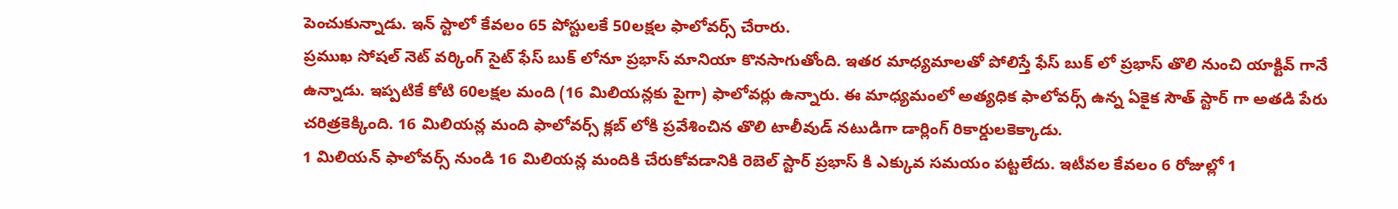పెంచుకున్నాడు. ఇన్ స్టాలో కేవలం 65 పోస్టులకే 50లక్షల ఫాలోవర్స్ చేరారు.
ప్రముఖ సోషల్ నెట్ వర్కింగ్ సైట్ ఫేస్ బుక్ లోనూ ప్రభాస్ మానియా కొనసాగుతోంది. ఇతర మాధ్యమాలతో పోలిస్తే ఫేస్ బుక్ లో ప్రభాస్ తొలి నుంచి యాక్టివ్ గానే ఉన్నాడు. ఇప్పటికే కోటి 60లక్షల మంది (16 మిలియన్లకు పైగా) ఫాలోవర్లు ఉన్నారు. ఈ మాధ్యమంలో అత్యధిక ఫాలోవర్స్ ఉన్న ఏకైక సౌత్ స్టార్ గా అతడి పేరు చరిత్రకెక్కింది. 16 మిలియన్ల మంది ఫాలోవర్స్ క్లబ్ లోకి ప్రవేశించిన తొలి టాలీవుడ్ నటుడిగా డార్లింగ్ రికార్డులకెక్కాడు.
1 మిలియన్ ఫాలోవర్స్ నుండి 16 మిలియన్ల మందికి చేరుకోవడానికి రెబెల్ స్టార్ ప్రభాస్ కి ఎక్కువ సమయం పట్టలేదు. ఇటీవల కేవలం 6 రోజుల్లో 1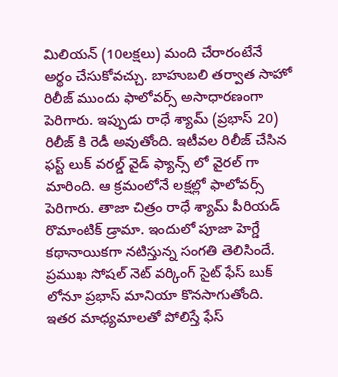మిలియన్ (10లక్షలు) మంది చేరారంటేనే అర్థం చేసుకోవచ్చు. బాహుబలి తర్వాత సాహో రిలీజ్ ముందు ఫాలోవర్స్ అసాధారణంగా పెరిగారు. ఇప్పుడు రాధే శ్యామ్ (ప్రభాస్ 20) రిలీజ్ కి రెడీ అవుతోంది. ఇటీవల రిలీజ్ చేసిన ఫస్ట్ లుక్ వరల్డ్ వైడ్ ఫ్యాన్స్ లో వైరల్ గా మారింది. ఆ క్రమంలోనే లక్షల్లో ఫాలోవర్స్ పెరిగారు. తాజా చిత్రం రాధే శ్యామ్ పీరియడ్ రొమాంటిక్ డ్రామా. ఇందులో పూజా హెగ్డే కథానాయికగా నటిస్తున్న సంగతి తెలిసిందే.
ప్రముఖ సోషల్ నెట్ వర్కింగ్ సైట్ ఫేస్ బుక్ లోనూ ప్రభాస్ మానియా కొనసాగుతోంది. ఇతర మాధ్యమాలతో పోలిస్తే ఫేస్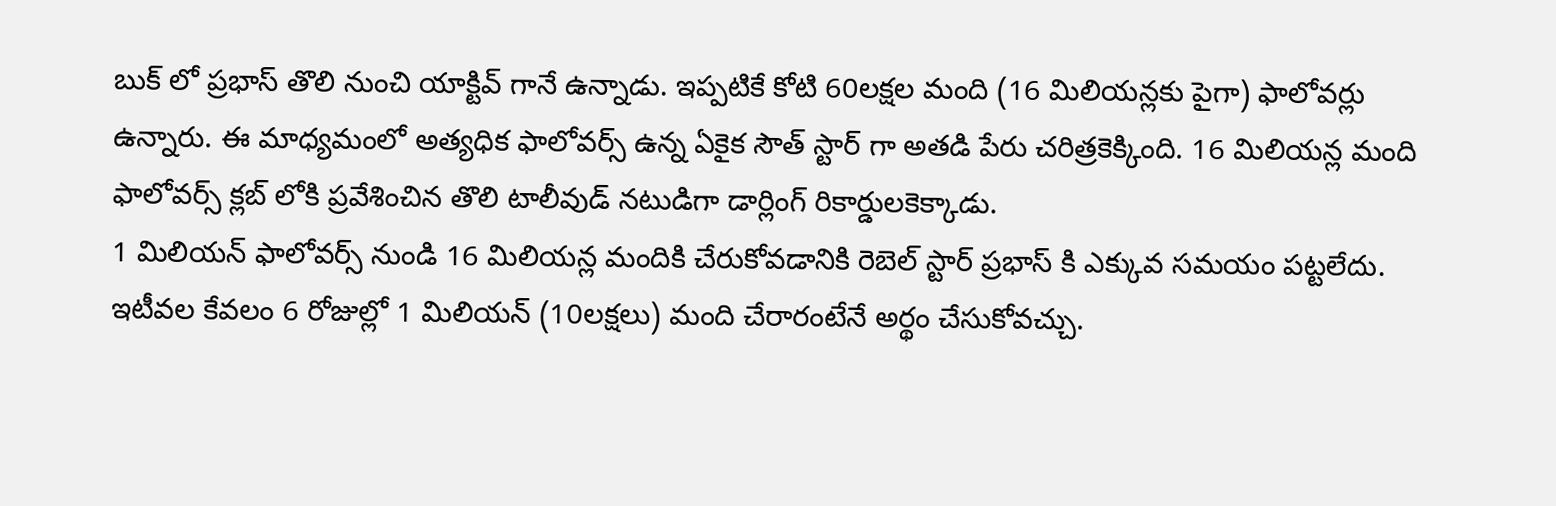బుక్ లో ప్రభాస్ తొలి నుంచి యాక్టివ్ గానే ఉన్నాడు. ఇప్పటికే కోటి 60లక్షల మంది (16 మిలియన్లకు పైగా) ఫాలోవర్లు ఉన్నారు. ఈ మాధ్యమంలో అత్యధిక ఫాలోవర్స్ ఉన్న ఏకైక సౌత్ స్టార్ గా అతడి పేరు చరిత్రకెక్కింది. 16 మిలియన్ల మంది ఫాలోవర్స్ క్లబ్ లోకి ప్రవేశించిన తొలి టాలీవుడ్ నటుడిగా డార్లింగ్ రికార్డులకెక్కాడు.
1 మిలియన్ ఫాలోవర్స్ నుండి 16 మిలియన్ల మందికి చేరుకోవడానికి రెబెల్ స్టార్ ప్రభాస్ కి ఎక్కువ సమయం పట్టలేదు. ఇటీవల కేవలం 6 రోజుల్లో 1 మిలియన్ (10లక్షలు) మంది చేరారంటేనే అర్థం చేసుకోవచ్చు.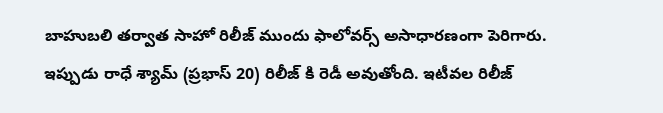బాహుబలి తర్వాత సాహో రిలీజ్ ముందు ఫాలోవర్స్ అసాధారణంగా పెరిగారు. ఇప్పుడు రాధే శ్యామ్ (ప్రభాస్ 20) రిలీజ్ కి రెడీ అవుతోంది. ఇటీవల రిలీజ్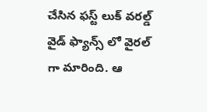చేసిన ఫస్ట్ లుక్ వరల్డ్ వైడ్ ఫ్యాన్స్ లో వైరల్ గా మారింది. ఆ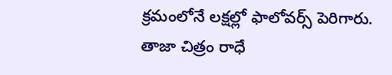క్రమంలోనే లక్షల్లో ఫాలోవర్స్ పెరిగారు. తాజా చిత్రం రాధే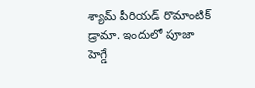శ్యామ్ పీరియడ్ రొమాంటిక్ డ్రామా. ఇందులో పూజా హెగ్డే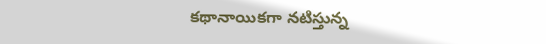కథానాయికగా నటిస్తున్న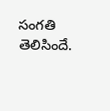సంగతి తెలిసిందే.